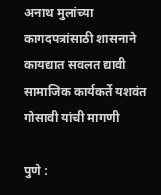अनाथ मुलांच्या कागदपत्रांसाठी शासनाने कायद्यात सवलत द्यावी सामाजिक कार्यकर्ते यशवंत गोसावी यांची मागणी

पुणे :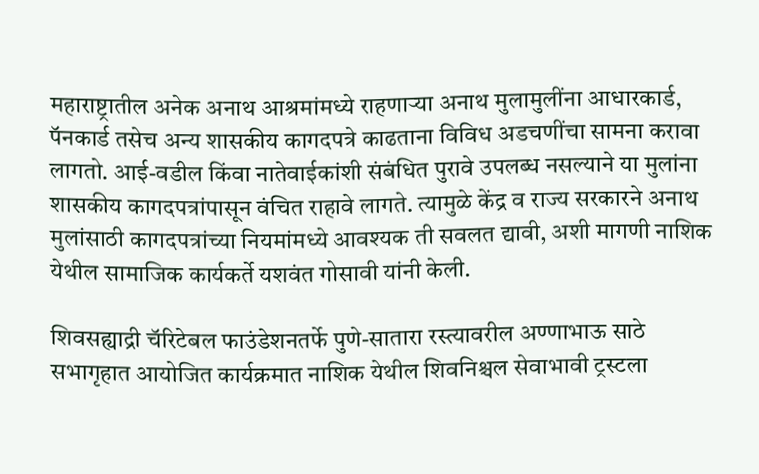महाराष्ट्रातील अनेक अनाथ आश्रमांमध्ये राहणाऱ्या अनाथ मुलामुलींना आधारकार्ड, पॅनकार्ड तसेच अन्य शासकीय कागदपत्रे काढताना विविध अडचणींचा सामना करावा लागतो. आई-वडील किंवा नातेवाईकांशी संबंधित पुरावे उपलब्ध नसल्याने या मुलांना शासकीय कागदपत्रांपासून वंचित राहावे लागते. त्यामुळे केंद्र व राज्य सरकारने अनाथ मुलांसाठी कागदपत्रांच्या नियमांमध्ये आवश्यक ती सवलत द्यावी, अशी मागणी नाशिक येथील सामाजिक कार्यकर्ते यशवंत गोसावी यांनी केली.

शिवसह्याद्री चॅरिटेबल फाउंडेशनतर्फे पुणे-सातारा रस्त्यावरील अण्णाभाऊ साठे सभागृहात आयोजित कार्यक्रमात नाशिक येथील शिवनिश्चल सेवाभावी ट्रस्टला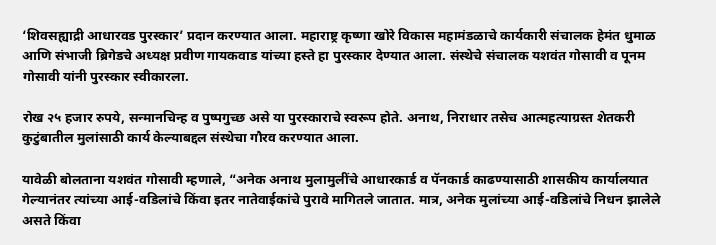‘शिवसह्याद्री आधारवड पुरस्कार’ प्रदान करण्यात आला. महाराष्ट्र कृष्णा खोरे विकास महामंडळाचे कार्यकारी संचालक हेमंत धुमाळ आणि संभाजी ब्रिगेडचे अध्यक्ष प्रवीण गायकवाड यांच्या हस्ते हा पुरस्कार देण्यात आला. संस्थेचे संचालक यशवंत गोसावी व पूनम गोसावी यांनी पुरस्कार स्वीकारला.

रोख २५ हजार रुपये, सन्मानचिन्ह व पुष्पगुच्छ असे या पुरस्काराचे स्वरूप होते. अनाथ, निराधार तसेच आत्महत्याग्रस्त शेतकरी कुटुंबातील मुलांसाठी कार्य केल्याबद्दल संस्थेचा गौरव करण्यात आला.

यावेळी बोलताना यशवंत गोसावी म्हणाले, “अनेक अनाथ मुलामुलींचे आधारकार्ड व पॅनकार्ड काढण्यासाठी शासकीय कार्यालयात गेल्यानंतर त्यांच्या आई-वडिलांचे किंवा इतर नातेवाईकांचे पुरावे मागितले जातात. मात्र, अनेक मुलांच्या आई-वडिलांचे निधन झालेले असते किंवा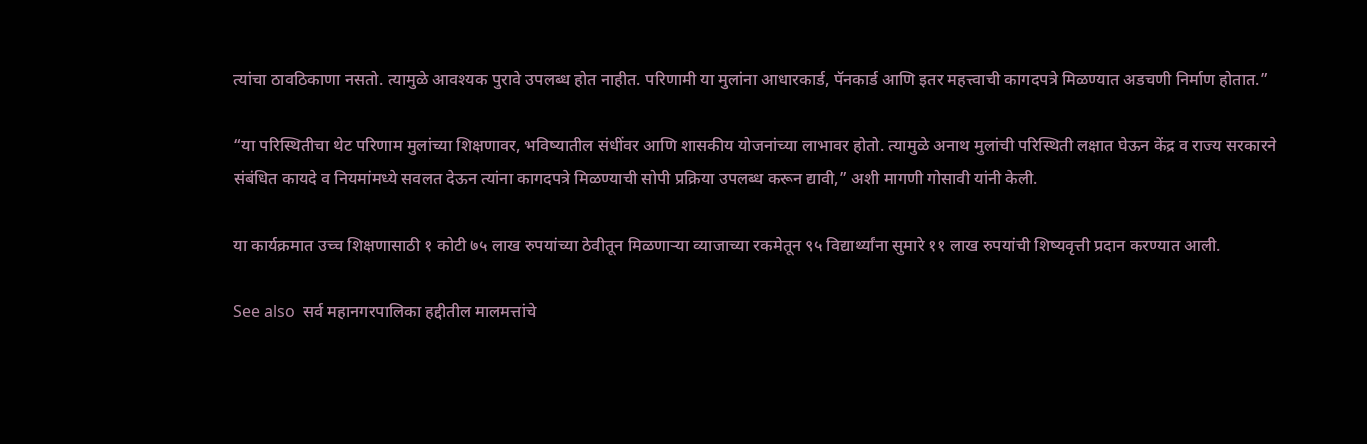त्यांचा ठावठिकाणा नसतो. त्यामुळे आवश्यक पुरावे उपलब्ध होत नाहीत. परिणामी या मुलांना आधारकार्ड, पॅनकार्ड आणि इतर महत्त्वाची कागदपत्रे मिळण्यात अडचणी निर्माण होतात.”

“या परिस्थितीचा थेट परिणाम मुलांच्या शिक्षणावर, भविष्यातील संधींवर आणि शासकीय योजनांच्या लाभावर होतो. त्यामुळे अनाथ मुलांची परिस्थिती लक्षात घेऊन केंद्र व राज्य सरकारने संबंधित कायदे व नियमांमध्ये सवलत देऊन त्यांना कागदपत्रे मिळण्याची सोपी प्रक्रिया उपलब्ध करून द्यावी,” अशी मागणी गोसावी यांनी केली.

या कार्यक्रमात उच्च शिक्षणासाठी १ कोटी ७५ लाख रुपयांच्या ठेवीतून मिळणाऱ्या व्याजाच्या रकमेतून ९५ विद्यार्थ्यांना सुमारे ११ लाख रुपयांची शिष्यवृत्ती प्रदान करण्यात आली.

See also  सर्व महानगरपालिका हद्दीतील मालमत्तांचे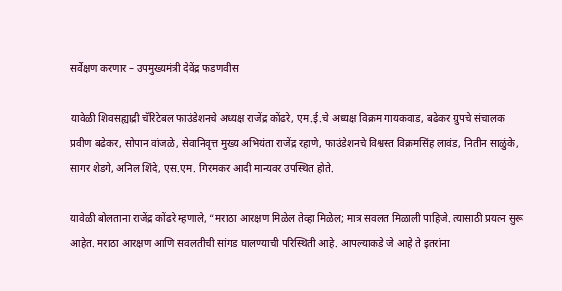सर्वेक्षण करणार – उपमुख्यमंत्री देवेंद्र फडणवीस

यावेळी शिवसह्याद्री चॅरिटेबल फाउंडेशनचे अध्यक्ष राजेंद्र कोंढरे, एम.ई.चे अध्यक्ष विक्रम गायकवाड, बढेकर ग्रुपचे संचालक प्रवीण बढेकर, सोपान वांजळे, सेवानिवृत्त मुख्य अभियंता राजेंद्र रहाणे, फाउंडेशनचे विश्वस्त विक्रमसिंह लावंड, नितीन साळुंके, सागर शेडगे, अनिल शिंदे, एस.एम. गिरमकर आदी मान्यवर उपस्थित होते.

यावेळी बोलताना राजेंद्र कोंढरे म्हणाले, “मराठा आरक्षण मिळेल तेव्हा मिळेल; मात्र सवलत मिळाली पाहिजे. त्यासाठी प्रयत्न सुरू आहेत. मराठा आरक्षण आणि सवलतीची सांगड घालण्याची परिस्थिती आहे. आपल्याकडे जे आहे ते इतरांना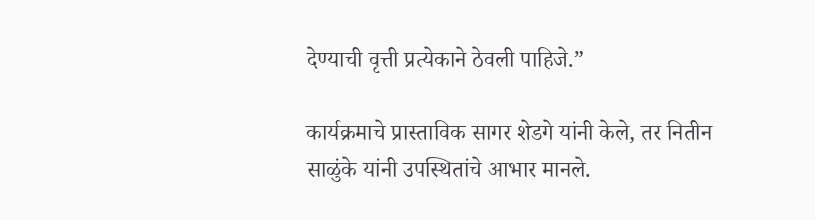देण्याची वृत्ती प्रत्येकाने ठेवली पाहिजे.”

कार्यक्रमाचे प्रास्ताविक सागर शेडगे यांनी केले, तर नितीन साळुंके यांनी उपस्थितांचे आभार मानले.